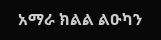አማራ ክልል ልዑካን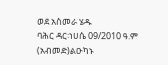ወደ አስመራ ሄዱ
ባሕር ዳር፡ነሀሴ 09/2010 ዓ.ም (አብመድ)ልዑካኑ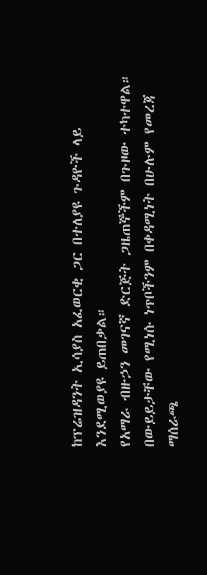ከፕሬዝዳንት ኢሳያስ አፈወርቂ ጋር በተለያዩ ጉዳዮች ላይ እንደሚወያዩ ይጠበቃል።
የአማራ ብዙኃን መገናኛ ድርጅት ጋዜጠኞችም በጉዞው ተካተዋል።
በውይይታቸው የሚነሱ ነጥቦችንም በቀዳሚነት በሁሉም የመረጃ ማሰራጫ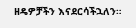ዘዴዎቻችን እናደርሳችኋለን።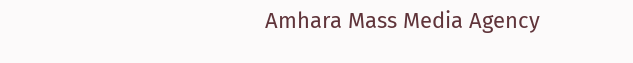Amhara Mass Media Agency